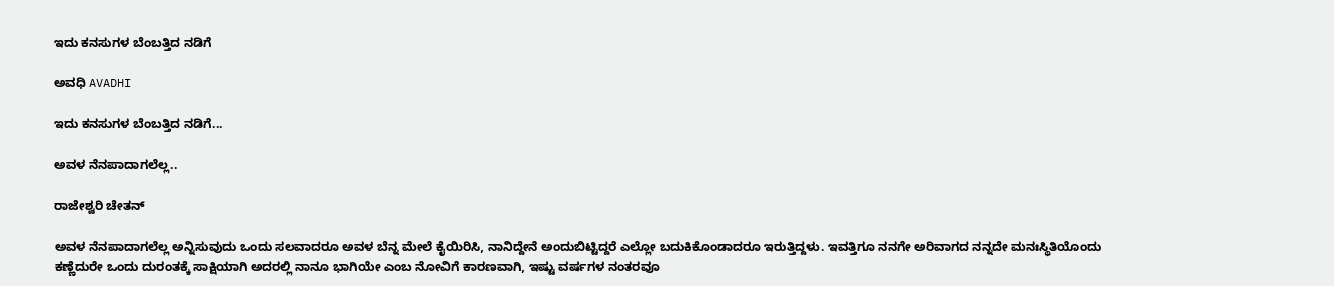ಇದು ಕನಸುಗಳ ಬೆಂಬತ್ತಿದ ನಡಿಗೆ‍

ಅವಧಿ AVADHI

ಇದು ಕನಸುಗಳ ಬೆಂಬತ್ತಿದ ನಡಿಗೆ...

ಅವಳ ನೆನಪಾದಾಗಲೆಲ್ಲ..

ರಾಜೇಶ್ವರಿ ಚೇತನ್

ಅವಳ ನೆನಪಾದಾಗಲೆಲ್ಲ ಅನ್ನಿಸುವುದು ಒಂದು ಸಲವಾದರೂ ಅವಳ ಬೆನ್ನ ಮೇಲೆ ಕೈಯಿರಿಸಿ, ನಾನಿದ್ದೇನೆ ಅಂದುಬಿಟ್ಟಿದ್ದರೆ ಎಲ್ಲೋ ಬದುಕಿಕೊಂಡಾದರೂ ಇರುತ್ತಿದ್ದಳು. ಇವತ್ತಿಗೂ ನನಗೇ ಅರಿವಾಗದ ನನ್ನದೇ ಮನಃಸ್ಥಿತಿಯೊಂದು ಕಣ್ಣೆದುರೇ ಒಂದು ದುರಂತಕ್ಕೆ ಸಾಕ್ಷಿಯಾಗಿ ಅದರಲ್ಲಿ ನಾನೂ ಭಾಗಿಯೇ ಎಂಬ ನೋವಿಗೆ ಕಾರಣವಾಗಿ, ಇಷ್ಟು ವರ್ಷಗಳ ನಂತರವೂ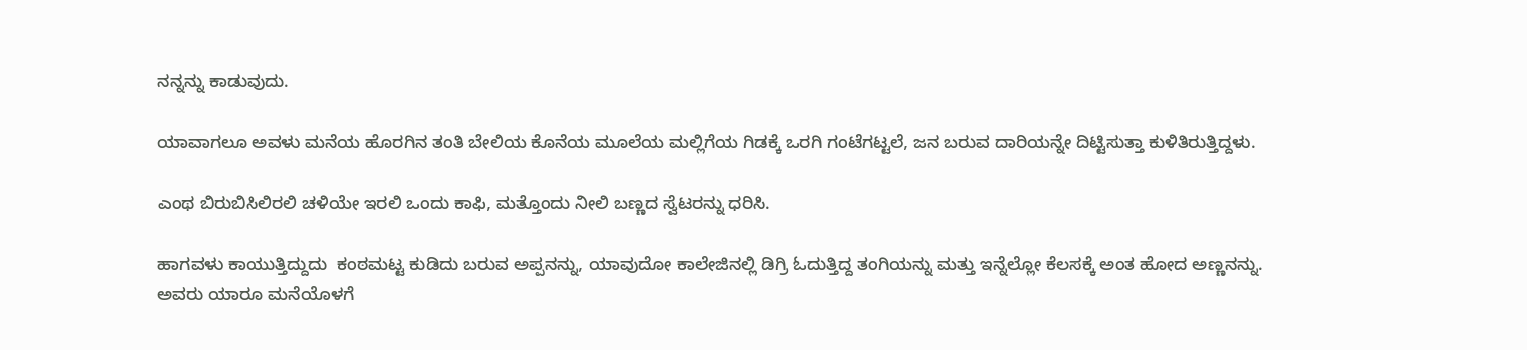ನನ್ನನ್ನು ಕಾಡುವುದು.

ಯಾವಾಗಲೂ ಅವಳು ಮನೆಯ ಹೊರಗಿನ ತಂತಿ ಬೇಲಿಯ ಕೊನೆಯ ಮೂಲೆಯ ಮಲ್ಲಿಗೆಯ ಗಿಡಕ್ಕೆ ಒರಗಿ ಗಂಟೆಗಟ್ಟಲೆ, ಜನ ಬರುವ ದಾರಿಯನ್ನೇ ದಿಟ್ಟಿಸುತ್ತಾ ಕುಳಿತಿರುತ್ತಿದ್ದಳು.

ಎಂಥ ಬಿರುಬಿಸಿಲಿರಲಿ ಚಳಿಯೇ ಇರಲಿ ಒಂದು ಕಾಫಿ, ಮತ್ತೊಂದು ನೀಲಿ ಬಣ್ಣದ ಸ್ವೆಟರನ್ನು ಧರಿಸಿ.

ಹಾಗವಳು ಕಾಯುತ್ತಿದ್ದುದು  ಕಂಠಮಟ್ಟ ಕುಡಿದು ಬರುವ ಅಪ್ಪನನ್ನು, ಯಾವುದೋ ಕಾಲೇಜಿನಲ್ಲಿ ಡಿಗ್ರಿ ಓದುತ್ತಿದ್ದ ತಂಗಿಯನ್ನು ಮತ್ತು ಇನ್ನೆಲ್ಲೋ ಕೆಲಸಕ್ಕೆ ಅಂತ ಹೋದ ಅಣ್ಣನನ್ನು. ಅವರು ಯಾರೂ ಮನೆಯೊಳಗೆ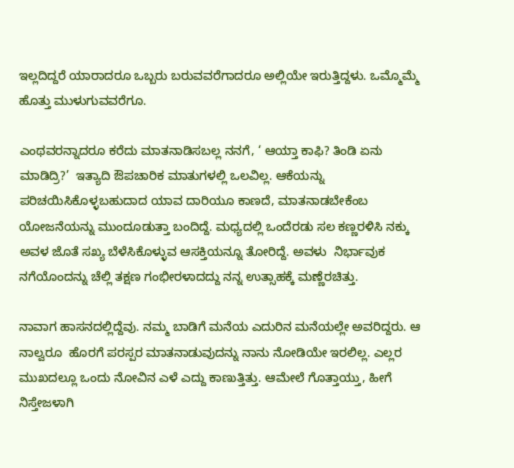ಇಲ್ಲದಿದ್ದರೆ ಯಾರಾದರೂ ಒಬ್ಬರು ಬರುವವರೆಗಾದರೂ ಅಲ್ಲಿಯೇ ಇರುತ್ತಿದ್ದಳು. ಒಮ್ಮೊಮ್ಮೆ ಹೊತ್ತು ಮುಳುಗುವವರೆಗೂ.

ಎಂಥವರನ್ನಾದರೂ ಕರೆದು ಮಾತನಾಡಿಸಬಲ್ಲ ನನಗೆ, ‘ ಆಯ್ತಾ ಕಾಫಿ? ತಿಂಡಿ ಏನು ಮಾಡಿದ್ರಿ?’  ಇತ್ಯಾದಿ ಔಪಚಾರಿಕ ಮಾತುಗಳಲ್ಲಿ ಒಲವಿಲ್ಲ. ಆಕೆಯನ್ನು ಪರಿಚಯಿಸಿಕೊಳ್ಳಬಹುದಾದ ಯಾವ ದಾರಿಯೂ ಕಾಣದೆ, ಮಾತನಾಡಬೇಕೆಂಬ ಯೋಜನೆಯನ್ನು ಮುಂದೂಡುತ್ತಾ ಬಂದಿದ್ದೆ. ಮಧ್ಯದಲ್ಲಿ ಒಂದೆರಡು ಸಲ ಕಣ್ಣರಳಿಸಿ ನಕ್ಕು ಅವಳ ಜೊತೆ ಸಖ್ಯ ಬೆಳೆಸಿಕೊಳ್ಳುವ ಆಸಕ್ತಿಯನ್ನೂ ತೋರಿದ್ದೆ. ಅವಳು  ನಿರ್ಭಾವುಕ ನಗೆಯೊಂದನ್ನು ಚೆಲ್ಲಿ ತಕ್ಷಣ ಗಂಭೀರಳಾದದ್ದು ನನ್ನ ಉತ್ಸಾಹಕ್ಕೆ ಮಣ್ಣೆರಚಿತ್ತು.

ನಾವಾಗ ಹಾಸನದಲ್ಲಿದ್ದೆವು. ನಮ್ಮ ಬಾಡಿಗೆ ಮನೆಯ ಎದುರಿನ ಮನೆಯಲ್ಲೇ ಅವರಿದ್ದರು. ಆ ನಾಲ್ವರೂ  ಹೊರಗೆ ಪರಸ್ಪರ ಮಾತನಾಡುವುದನ್ನು ನಾನು ನೋಡಿಯೇ ಇರಲಿಲ್ಲ. ಎಲ್ಲರ ಮುಖದಲ್ಲೂ ಒಂದು ನೋವಿನ ಎಳೆ ಎದ್ದು ಕಾಣುತ್ತಿತ್ತು. ಆಮೇಲೆ ಗೊತ್ತಾಯ್ತು, ಹೀಗೆ ನಿಸ್ತೇಜಳಾಗಿ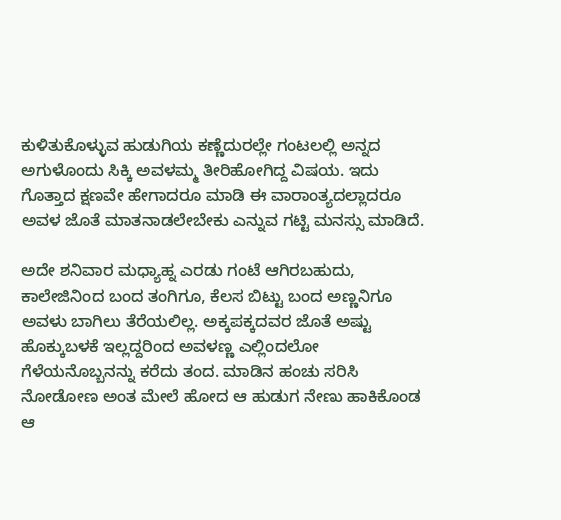ಕುಳಿತುಕೊಳ್ಳುವ ಹುಡುಗಿಯ ಕಣ್ಣೆದುರಲ್ಲೇ ಗಂಟಲಲ್ಲಿ ಅನ್ನದ ಅಗುಳೊಂದು ಸಿಕ್ಕಿ ಅವಳಮ್ಮ ತೀರಿಹೋಗಿದ್ದ ವಿಷಯ. ಇದು ಗೊತ್ತಾದ ಕ್ಷಣವೇ ಹೇಗಾದರೂ ಮಾಡಿ ಈ ವಾರಾಂತ್ಯದಲ್ಲಾದರೂ ಅವಳ ಜೊತೆ ಮಾತನಾಡಲೇಬೇಕು ಎನ್ನುವ ಗಟ್ಟಿ ಮನಸ್ಸು ಮಾಡಿದೆ.

ಅದೇ ಶನಿವಾರ ಮಧ್ಯಾಹ್ನ ಎರಡು ಗಂಟೆ ಆಗಿರಬಹುದು, ಕಾಲೇಜಿನಿಂದ ಬಂದ ತಂಗಿಗೂ, ಕೆಲಸ ಬಿಟ್ಟು ಬಂದ ಅಣ್ಣನಿಗೂ ಅವಳು ಬಾಗಿಲು ತೆರೆಯಲಿಲ್ಲ. ಅಕ್ಕಪಕ್ಕದವರ ಜೊತೆ ಅಷ್ಟು ಹೊಕ್ಕುಬಳಕೆ ಇಲ್ಲದ್ದರಿಂದ ಅವಳಣ್ಣ ಎಲ್ಲಿಂದಲೋ ಗೆಳೆಯನೊಬ್ಬನನ್ನು ಕರೆದು ತಂದ. ಮಾಡಿನ ಹಂಚು ಸರಿಸಿ ನೋಡೋಣ ಅಂತ ಮೇಲೆ ಹೋದ ಆ ಹುಡುಗ ನೇಣು ಹಾಕಿಕೊಂಡ ಆ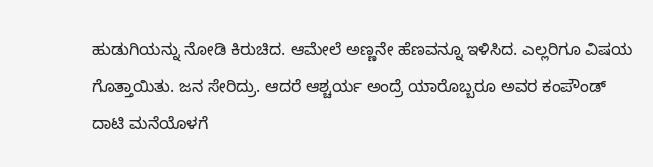ಹುಡುಗಿಯನ್ನು ನೋಡಿ ಕಿರುಚಿದ. ಆಮೇಲೆ ಅಣ್ಣನೇ ಹೆಣವನ್ನೂ ಇಳಿಸಿದ. ಎಲ್ಲರಿಗೂ ವಿಷಯ ಗೊತ್ತಾಯಿತು. ಜನ ಸೇರಿದ್ರು. ಆದರೆ ಆಶ್ಚರ್ಯ ಅಂದ್ರೆ ಯಾರೊಬ್ಬರೂ ಅವರ ಕಂಪೌಂಡ್ ದಾಟಿ ಮನೆಯೊಳಗೆ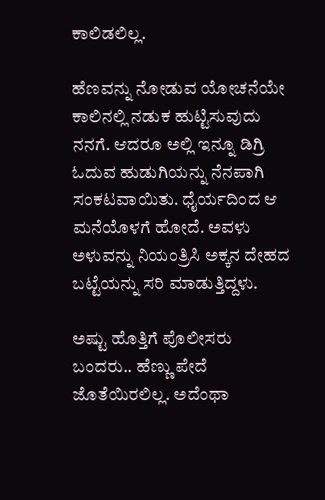ಕಾಲಿಡಲಿಲ್ಲ.

ಹೆಣವನ್ನು ನೋಡುವ ಯೋಚನೆಯೇ ಕಾಲಿನಲ್ಲಿ ನಡುಕ ಹುಟ್ಟಿಸುವುದು ನನಗೆ. ಆದರೂ ಅಲ್ಲಿ ಇನ್ನೂ ಡಿಗ್ರಿ ಓದುವ ಹುಡುಗಿಯನ್ನು ನೆನಪಾಗಿ ಸಂಕಟವಾಯಿತು. ಧೈರ್ಯದಿಂದ ಆ ಮನೆಯೊಳಗೆ ಹೋದೆ. ಅವಳು ಅಳುವನ್ನು ನಿಯಂತ್ರಿಸಿ ಅಕ್ಕನ ದೇಹದ ಬಟ್ಟೆಯನ್ನು ಸರಿ ಮಾಡುತ್ತಿದ್ದಳು.

ಅಷ್ಟು ಹೊತ್ತಿಗೆ ಪೊಲೀಸರು ಬಂದರು.. ಹೆಣ್ಣು ಪೇದೆ ಜೊತೆಯಿರಲಿಲ್ಲ. ಅದೆಂಥಾ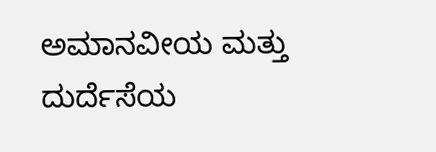ಅಮಾನವೀಯ ಮತ್ತು ದುರ್ದೆಸೆಯ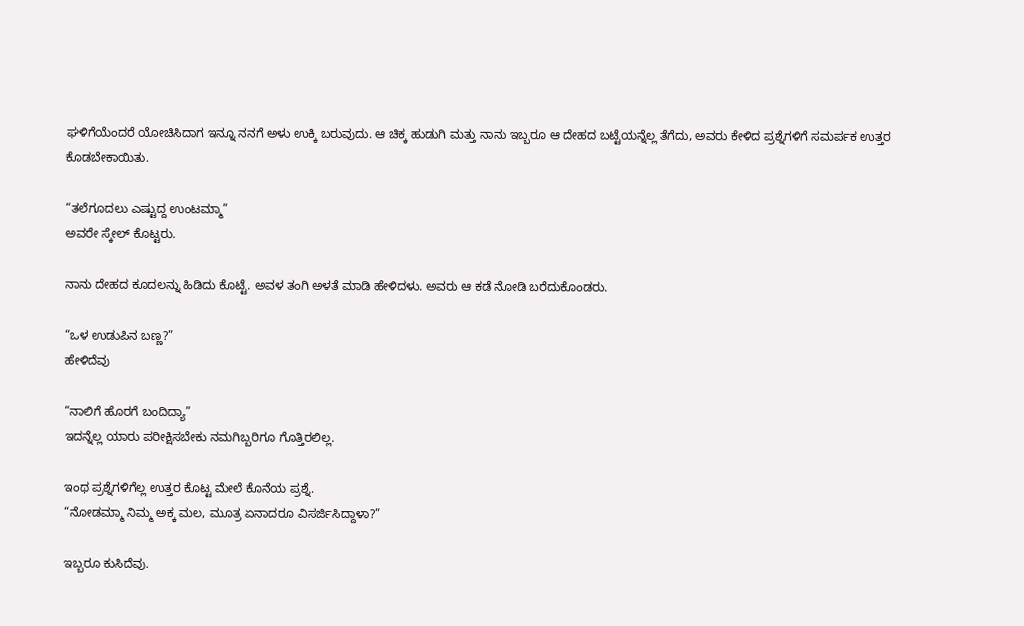ಘಳಿಗೆಯೆಂದರೆ ಯೋಚಿಸಿದಾಗ ಇನ್ನೂ ನನಗೆ ಅಳು ಉಕ್ಕಿ ಬರುವುದು. ಆ ಚಿಕ್ಕ ಹುಡುಗಿ ಮತ್ತು ನಾನು ಇಬ್ಬರೂ ಆ ದೇಹದ ಬಟ್ಟೆಯನ್ನೆಲ್ಲ ತೆಗೆದು, ಅವರು ಕೇಳಿದ ಪ್ರಶ್ನೆಗಳಿಗೆ ಸಮರ್ಪಕ ಉತ್ತರ ಕೊಡಬೇಕಾಯಿತು.

“ತಲೆಗೂದಲು ಎಷ್ಟುದ್ದ ಉಂಟಮ್ಮಾ”
ಅವರೇ ಸ್ಕೇಲ್ ಕೊಟ್ಟರು.

ನಾನು ದೇಹದ ಕೂದಲನ್ನು ಹಿಡಿದು ಕೊಟ್ಟೆ. ಅವಳ ತಂಗಿ ಅಳತೆ ಮಾಡಿ ಹೇಳಿದಳು. ಅವರು ಆ ಕಡೆ ನೋಡಿ ಬರೆದುಕೊಂಡರು.

“ಒಳ ಉಡುಪಿನ ಬಣ್ಣ?”
ಹೇಳಿದೆವು

“ನಾಲಿಗೆ ಹೊರಗೆ ಬಂದಿದ್ಯಾ”
ಇದನ್ನೆಲ್ಲ ಯಾರು ಪರೀಕ್ಷಿಸಬೇಕು ನಮಗಿಬ್ಬರಿಗೂ ಗೊತ್ತಿರಲಿಲ್ಲ.

ಇಂಥ ಪ್ರಶ್ನೆಗಳಿಗೆಲ್ಲ ಉತ್ತರ ಕೊಟ್ಟ ಮೇಲೆ ಕೊನೆಯ ಪ್ರಶ್ನೆ.
“ನೋಡಮ್ಮಾ ನಿಮ್ಮ ಅಕ್ಕ ಮಲ, ಮೂತ್ರ ಏನಾದರೂ ವಿಸರ್ಜಿಸಿದ್ದಾಳಾ?”

ಇಬ್ಬರೂ ಕುಸಿದೆವು.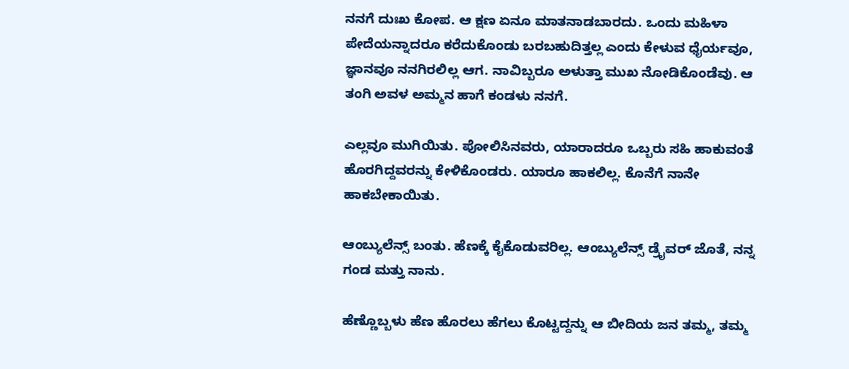ನನಗೆ ದುಃಖ ಕೋಪ. ಆ ಕ್ಷಣ ಏನೂ ಮಾತನಾಡಬಾರದು. ಒಂದು ಮಹಿಳಾ ಪೇದೆಯನ್ನಾದರೂ ಕರೆದುಕೊಂಡು ಬರಬಹುದಿತ್ತಲ್ಲ ಎಂದು ಕೇಳುವ ಧೈರ್ಯವೂ, ಜ್ಞಾನವೂ ನನಗಿರಲಿಲ್ಲ ಆಗ. ನಾವಿಬ್ಬರೂ ಅಳುತ್ತಾ ಮುಖ ನೋಡಿಕೊಂಡೆವು. ಆ ತಂಗಿ ಅವಳ ಅಮ್ಮನ ಹಾಗೆ ಕಂಡಳು ನನಗೆ.

ಎಲ್ಲವೂ ಮುಗಿಯಿತು. ಪೋಲಿಸಿನವರು, ಯಾರಾದರೂ ಒಬ್ಬರು ಸಹಿ ಹಾಕುವಂತೆ ಹೊರಗಿದ್ದವರನ್ನು ಕೇಳಿಕೊಂಡರು. ಯಾರೂ ಹಾಕಲಿಲ್ಲ. ಕೊನೆಗೆ ನಾನೇ ಹಾಕಬೇಕಾಯಿತು.

ಆಂಬ್ಯುಲೆನ್ಸ್ ಬಂತು. ಹೆಣಕ್ಕೆ ಕೈಕೊಡುವರಿಲ್ಲ. ಆಂಬ್ಯುಲೆನ್ಸ್ ಡ್ರೈವರ್ ಜೊತೆ, ನನ್ನ ಗಂಡ ಮತ್ತು ನಾನು.

ಹೆಣ್ಣೊಬ್ಬಳು ಹೆಣ ಹೊರಲು ಹೆಗಲು ಕೊಟ್ಟದ್ದನ್ನು ಆ ಬೀದಿಯ ಜನ ತಮ್ಮ, ತಮ್ಮ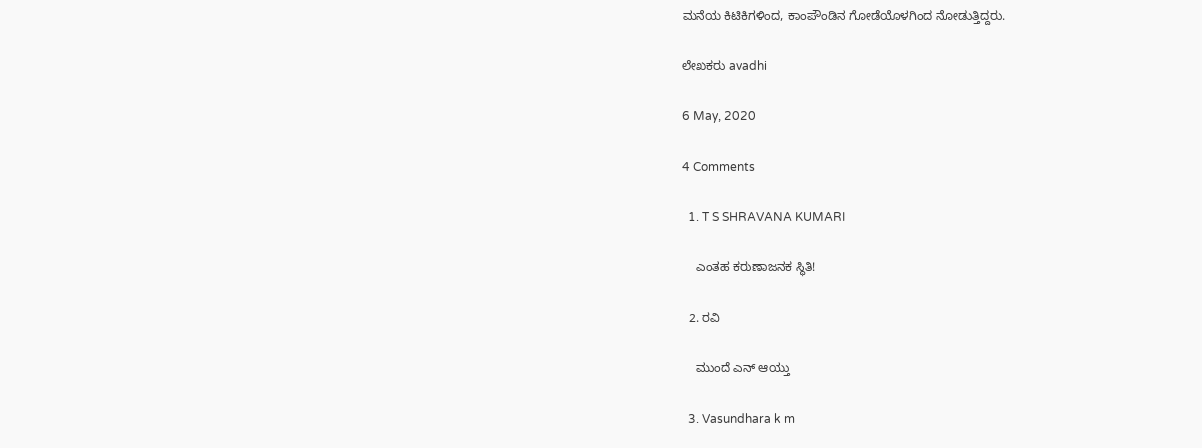ಮನೆಯ ಕಿಟಿಕಿಗಳಿಂದ, ಕಾಂಪೌಂಡಿನ ಗೋಡೆಯೊಳಗಿಂದ ನೋಡುತ್ತಿದ್ದರು.

ಲೇಖಕರು avadhi

6 May, 2020

4 Comments

  1. T S SHRAVANA KUMARI

    ಎಂತಹ ಕರುಣಾಜನಕ ಸ್ಥಿತಿ!

  2. ರವಿ

    ಮುಂದೆ ಎನ್ ಆಯ್ತು

  3. Vasundhara k m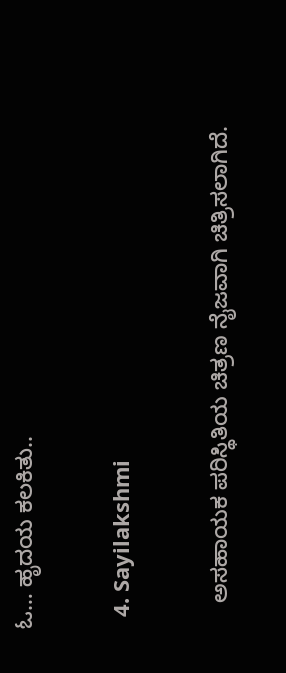ಓ… ಹೃದಯ ಕಲಕಿತು..

  4. Sayilakshmi

    ಅಸಹಾಯಕ ಪರಿಸ್ಥಿತಿಯ ಚಿತ್ರಣ ನೈಜವಾಗಿ ಚಿತ್ರಿಸಲಾಗಿದೆ.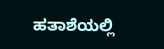ಹತಾಶೆಯಲ್ಲಿ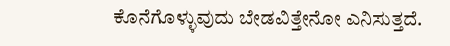ಕೊನೆಗೊಳ್ಳುವುದು ಬೇಡವಿತ್ತೇನೋ ಎನಿಸುತ್ತದೆ.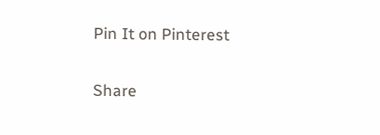Pin It on Pinterest

Share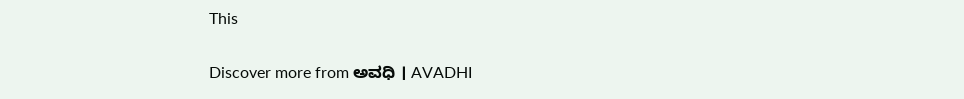This

Discover more from ಅವಧಿ । AVADHI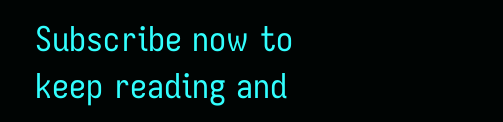Subscribe now to keep reading and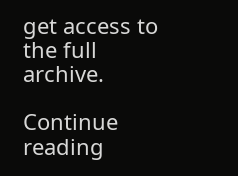get access to the full archive.

Continue reading